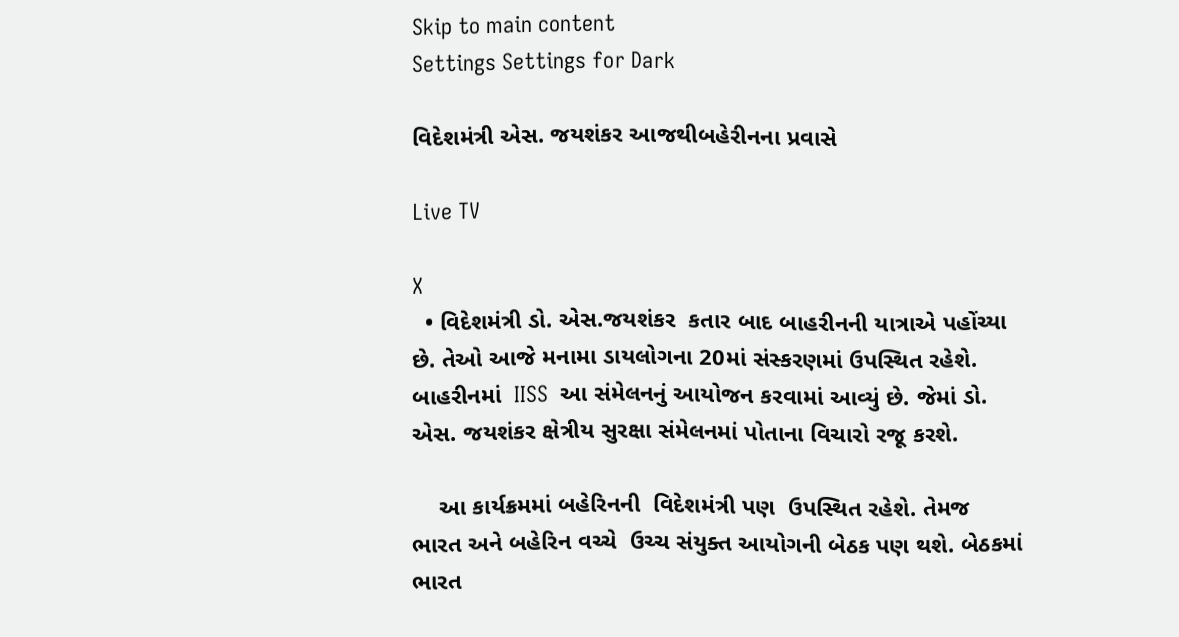Skip to main content
Settings Settings for Dark

વિદેશમંત્રી એસ. જયશંકર આજથીબહેરીનના પ્રવાસે

Live TV

X
  • વિદેશમંત્રી ડો. એસ.જયશંકર  કતાર બાદ બાહરીનની યાત્રાએ પહોંચ્યા છે. તેઓ આજે મનામા ડાયલોગના 20માં સંસ્કરણમાં ઉપસ્થિત રહેશે. બાહરીનમાં  IISS  આ સંમેલનનું આયોજન કરવામાં આવ્યું છે. જેમાં ડો. એસ. જયશંકર ક્ષેત્રીય સુરક્ષા સંમેલનમાં પોતાના વિચારો રજૂ કરશે.

    આ કાર્યક્રમમાં બહેરિનની  વિદેશમંત્રી પણ  ઉપસ્થિત રહેશે. તેમજ ભારત અને બહેરિન વચ્ચે  ઉચ્ચ સંયુક્ત આયોગની બેઠક પણ થશે. બેઠકમાં ભારત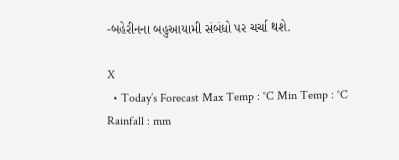-બહેરીનના બહુઆયામી સંબંધો પર ચર્ચા થશે.

X
  • Today’s Forecast Max Temp : °C Min Temp : °C Rainfall : mm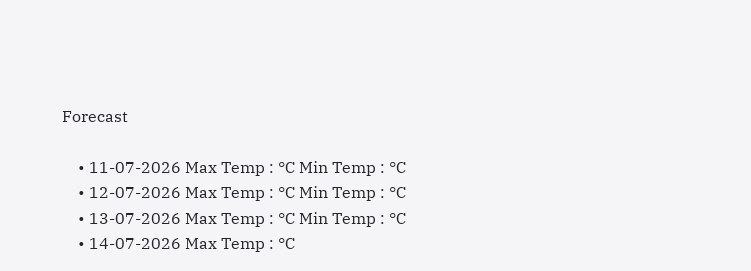Forecast

    • 11-07-2026 Max Temp : °C Min Temp : °C
    • 12-07-2026 Max Temp : °C Min Temp : °C
    • 13-07-2026 Max Temp : °C Min Temp : °C
    • 14-07-2026 Max Temp : °C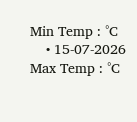Min Temp : °C
    • 15-07-2026 Max Temp : °C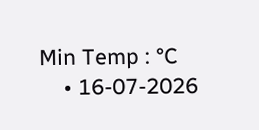Min Temp : °C
    • 16-07-2026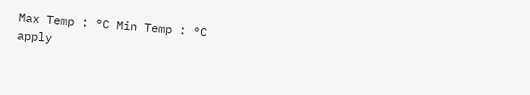Max Temp : °C Min Temp : °C
apply